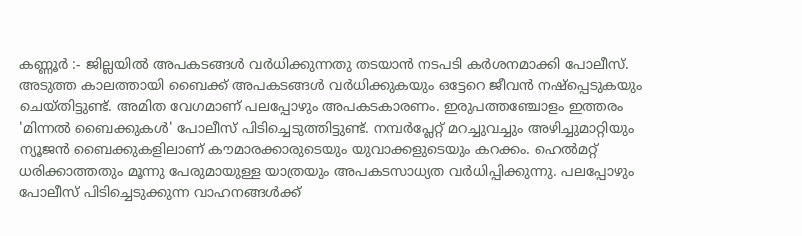കണ്ണൂർ :- ജില്ലയിൽ അപകടങ്ങൾ വർധിക്കുന്നതു തടയാൻ നടപടി കർശനമാക്കി പോലീസ്. അടുത്ത കാലത്തായി ബൈക്ക് അപകടങ്ങൾ വർധിക്കുകയും ഒട്ടേറെ ജീവൻ നഷ്പ്പെടുകയും ചെയ്തിട്ടുണ്ട്. അമിത വേഗമാണ് പലപ്പോഴും അപകടകാരണം. ഇരുപത്തഞ്ചോളം ഇത്തരം 'മിന്നൽ ബൈക്കുകൾ' പോലീസ് പിടിച്ചെടുത്തിട്ടുണ്ട്. നമ്പർപ്ലേറ്റ് മറച്ചുവച്ചും അഴിച്ചുമാറ്റിയും ന്യൂജൻ ബൈക്കുകളിലാണ് കൗമാരക്കാരുടെയും യുവാക്കളുടെയും കറക്കം. ഹെൽമറ്റ് ധരിക്കാത്തതും മൂന്നു പേരുമായുള്ള യാത്രയും അപകടസാധ്യത വർധിപ്പിക്കുന്നു. പലപ്പോഴും പോലീസ് പിടിച്ചെടുക്കുന്ന വാഹനങ്ങൾക്ക്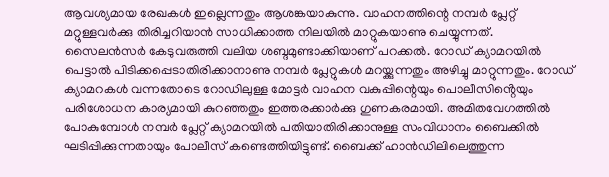ആവശ്യമായ രേഖകൾ ഇല്ലെന്നതും ആശങ്കയാകുന്നു. വാഹനത്തിന്റെ നമ്പർ പ്ലേറ്റ് മറ്റുള്ളവർക്കു തിരിച്ചറിയാൻ സാധിക്കാത്ത നിലയിൽ മാറ്റുകയാണു ചെയ്യുന്നത്.
സൈലൻസർ കേടുവരുത്തി വലിയ ശബ്ദമുണ്ടാക്കിയാണ് പറക്കൽ. റോഡ് ക്യാമറയിൽ പെട്ടാൽ പിടിക്കപ്പെടാതിരിക്കാനാണു നമ്പർ പ്ലേറ്റുകൾ മറയ്ക്കുന്നതും അഴിച്ചു മാറ്റുന്നതും. റോഡ് ക്യാമറകൾ വന്നതോടെ റോഡിലുള്ള മോട്ടർ വാഹന വകുപ്പിന്റെയും പൊലീസിൻ്റെയും പരിശോധന കാര്യമായി കുറഞ്ഞതും ഇത്തരക്കാർക്കു ഗുണകരമായി. അമിതവേഗത്തിൽ പോകുമ്പോൾ നമ്പർ പ്ലേറ്റ് ക്യാമറയിൽ പതിയാതിരിക്കാനുള്ള സംവിധാനം ബൈക്കിൽ ഘടിപ്പിക്കുന്നതായും പോലീസ് കണ്ടെത്തിയിട്ടുണ്ട്. ബൈക്ക് ഹാൻഡിലിലെത്തുന്ന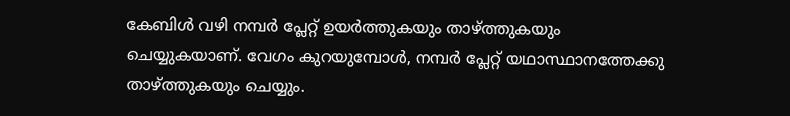കേബിൾ വഴി നമ്പർ പ്ലേറ്റ് ഉയർത്തുകയും താഴ്ത്തുകയും ചെയ്യുകയാണ്. വേഗം കുറയുമ്പോൾ, നമ്പർ പ്ലേറ്റ് യഥാസ്ഥാനത്തേക്കു താഴ്ത്തുകയും ചെയ്യും.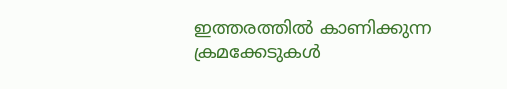ഇത്തരത്തിൽ കാണിക്കുന്ന ക്രമക്കേടുകൾ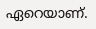ഏറെയാണ്.